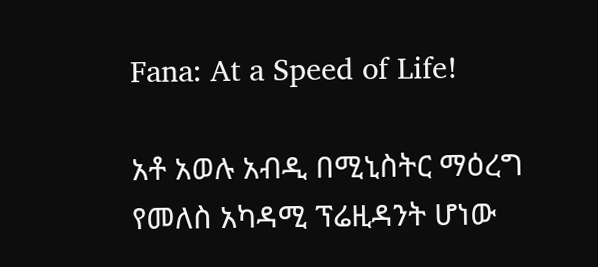Fana: At a Speed of Life!

አቶ አወሉ አብዲ በሚኒስትር ማዕረግ የመለስ አካዳሚ ፕሬዚዳንት ሆነው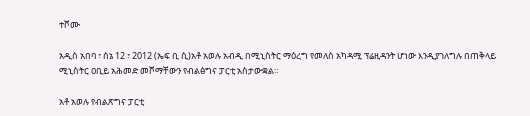ተሾሙ

አዲስ አበባ ፣ ሰኔ 12 ፣ 2012 (ኤፍ ቢ ሲ)አቶ አወሉ አብዲ በሚኒስትር ማዕረግ የመለስ አካዳሚ ፕሬዚዳንት ሆነው እንዲያገለግሉ በጠቅላይ ሚኒስትር ዐቢይ አሕመድ መሾማቸውን የብልፅግና ፓርቲ አስታውቋል።

አቶ አወሉ የብልጽግና ፓርቲ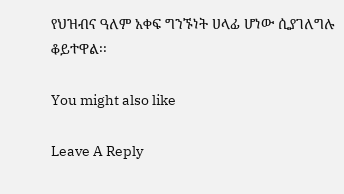የህዝብና ዓለም አቀፍ ግንኙነት ሀላፊ ሆነው ሲያገለግሉ ቆይተዋል፡፡

You might also like

Leave A Reply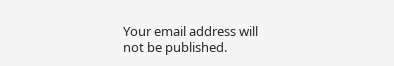Your email address will not be published.